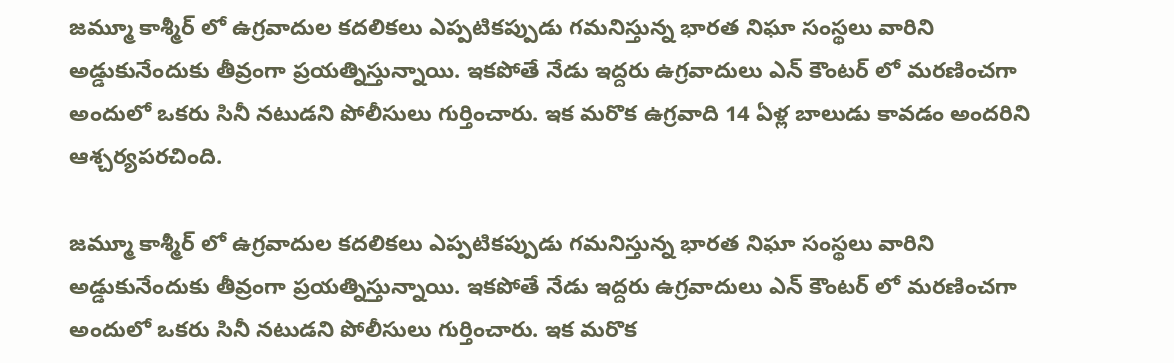జమ్మూ కాశ్మీర్ లో ఉగ్రవాదుల కదలికలు ఎప్పటికప్పుడు గమనిస్తున్న భారత నిఘా సంస్థలు వారిని అడ్డుకునేందుకు తీవ్రంగా ప్రయత్నిస్తున్నాయి. ఇకపోతే నేడు ఇద్దరు ఉగ్రవాదులు ఎన్ కౌంటర్ లో మరణించగా అందులో ఒకరు సినీ నటుడని పోలీసులు గుర్తించారు. ఇక మరొక ఉగ్రవాది 14 ఏళ్ల బాలుడు కావడం అందరిని ఆశ్చర్యపరచింది.

జమ్మూ కాశ్మీర్ లో ఉగ్రవాదుల కదలికలు ఎప్పటికప్పుడు గమనిస్తున్న భారత నిఘా సంస్థలు వారిని అడ్డుకునేందుకు తీవ్రంగా ప్రయత్నిస్తున్నాయి. ఇకపోతే నేడు ఇద్దరు ఉగ్రవాదులు ఎన్ కౌంటర్ లో మరణించగా అందులో ఒకరు సినీ నటుడని పోలీసులు గుర్తించారు. ఇక మరొక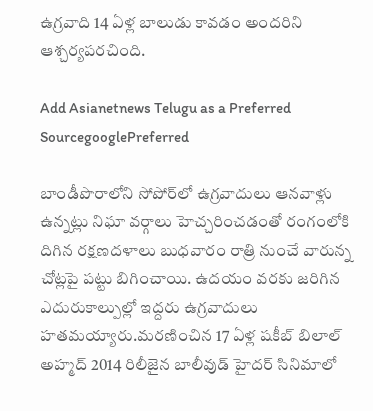ఉగ్రవాది 14 ఏళ్ల బాలుడు కావడం అందరిని ఆశ్చర్యపరచింది.

Add Asianetnews Telugu as a Preferred SourcegooglePreferred

బాండీపొరాలోని సోపోర్‌లో ఉగ్రవాదులు ఆనవాళ్లు ఉన్నట్లు నిఘా వర్గాలు హెచ్చరించడంతో రంగంలోకి దిగిన రక్షణదళాలు బుధవారం రాత్రి నుంచే వారున్న చోట్లపై పట్టు బిగించాయి. ఉదయం వరకు జరిగిన ఎదురుకాల్పుల్లో ఇద్దరు ఉగ్రవాదులు హతమయ్యారు.మరణించిన 17 ఏళ్ల షకీబ్ బిలాల్ అహ్మద్ 2014 రిలీజైన బాలీవుడ్ హైదర్ సినిమాలో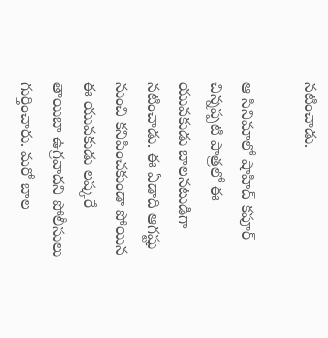నటించాడు.

ఆ సినిమాలో షాహిద్ కపూర్ చిన్నప్పటి పాత్రలో ఈ యువకుడు బాలనటుడిగా నటించాడు. ఈ ఏడాది ఆగష్టు నుంచి కనిపించకుండా పోయిన ఈ యువకుడు లష్కరే తాయిబా ఉగ్రవాదని పోలీసులు గుర్తించారు. మరో బాల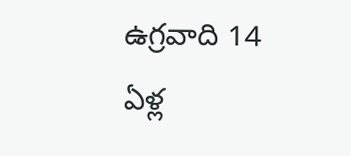ఉగ్రవాది 14 ఏళ్ల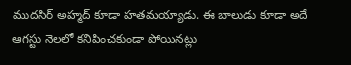ముదసిర్ అహ్మద్ కూడా హతమయ్యాడు. ఈ బాలుడు కూడా అదే ఆగస్టు నెలలో కనిపించకుండా పోయినట్లు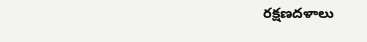రక్షణదళాలు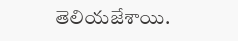తెలియజేశాయి.